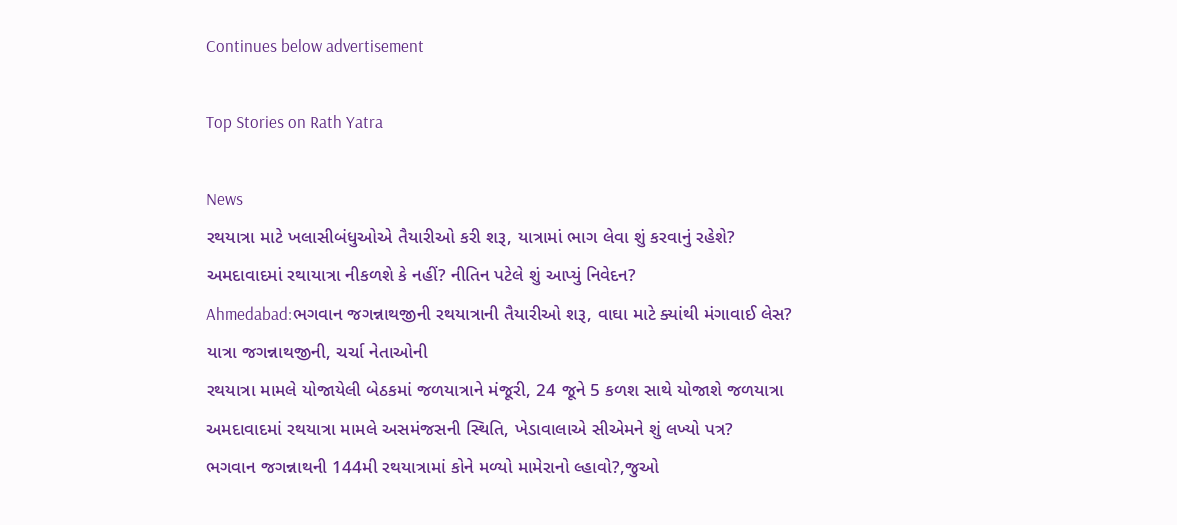Continues below advertisement

Top Stories on Rath Yatra

News
રથયાત્રા માટે ખલાસીબંધુઓએ તૈયારીઓ કરી શરૂ, યાત્રામાં ભાગ લેવા શું કરવાનું રહેશે?
અમદાવાદમાં રથાયાત્રા નીકળશે કે નહીં? નીતિન પટેલે શું આપ્યું નિવેદન?
Ahmedabad:ભગવાન જગન્નાથજીની રથયાત્રાની તૈયારીઓ શરૂ, વાઘા માટે ક્યાંથી મંગાવાઈ લેસ?
યાત્રા જગન્નાથજીની, ચર્ચા નેતાઓની
રથયાત્રા મામલે યોજાયેલી બેઠકમાં જળયાત્રાને મંજૂરી, 24 જૂને 5 કળશ સાથે યોજાશે જળયાત્રા
અમદાવાદમાં રથયાત્રા મામલે અસમંજસની સ્થિતિ, ખેડાવાલાએ સીએમને શું લખ્યો પત્ર?
ભગવાન જગન્નાથની 144મી રથયાત્રામાં કોને મળ્યો મામેરાનો લ્હાવો?,જુઓ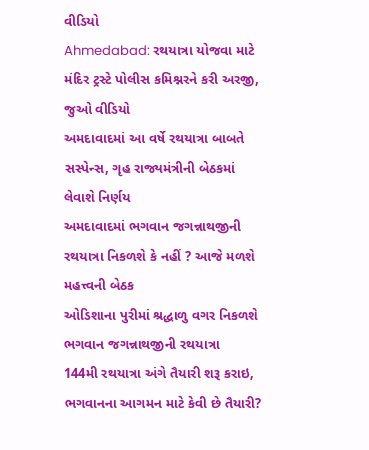વીડિયો
Ahmedabad: રથયાત્રા યોજવા માટે મંદિર ટ્રસ્ટે પોલીસ કમિશ્નરને કરી અરજી, જુઓ વીડિયો
અમદાવાદમાં આ વર્ષે રથયાત્રા બાબતે સસ્પેન્સ, ગૃહ રાજ્યમંત્રીની બેઠકમાં લેવાશે નિર્ણય
અમદાવાદમાં ભગવાન જગન્નાથજીની રથયાત્રા નિકળશે કે નહીં ? આજે મળશે મહત્ત્વની બેઠક
ઓડિશાના પુરીમાં શ્રદ્ધાળુ વગર નિકળશે ભગવાન જગન્નાથજીની રથયાત્રા
144મી રથયાત્રા અંગે તૈયારી શરૂ કરાઇ, ભગવાનના આગમન માટે કેવી છે તૈયારી?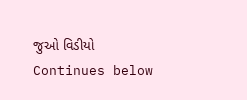જુઓ વિડીયો
Continues below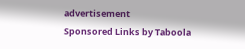advertisement
Sponsored Links by Taboola